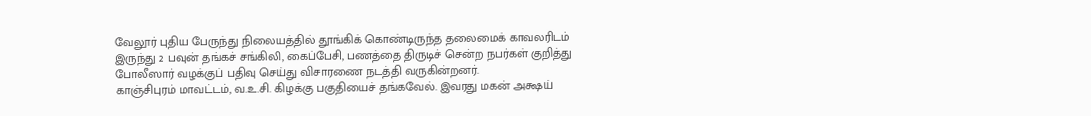வேலூர் புதிய பேருந்து நிலையத்தில் தூங்கிக் கொண்டிருந்த தலைமைக் காவலரிடம் இருந்து 2 பவுன் தங்கச் சங்கிலி, கைப்பேசி, பணத்தை திருடிச் சென்ற நபர்கள் குறித்து போலீஸார் வழக்குப் பதிவு செய்து விசாரணை நடத்தி வருகின்றனர்.
காஞ்சிபுரம் மாவட்டம், வ.உ.சி. கிழக்கு பகுதியைச் தங்கவேல். இவரது மகன் அக்ஷய்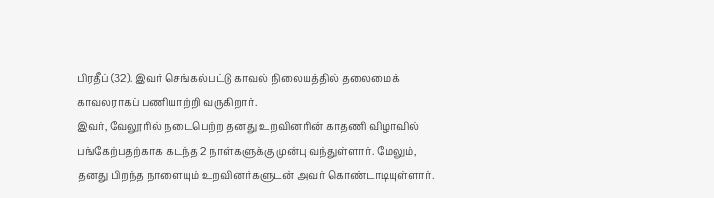பிரதீப் (32). இவர் செங்கல்பட்டு காவல் நிலையத்தில் தலைமைக் காவலராகப் பணியாற்றி வருகிறார்.
இவர், வேலூரில் நடைபெற்ற தனது உறவினரின் காதணி விழாவில் பங்கேற்பதற்காக கடந்த 2 நாள்களுக்கு முன்பு வந்துள்ளார். மேலும், தனது பிறந்த நாளையும் உறவினர்களுடன் அவர் கொண்டாடியுள்ளார்.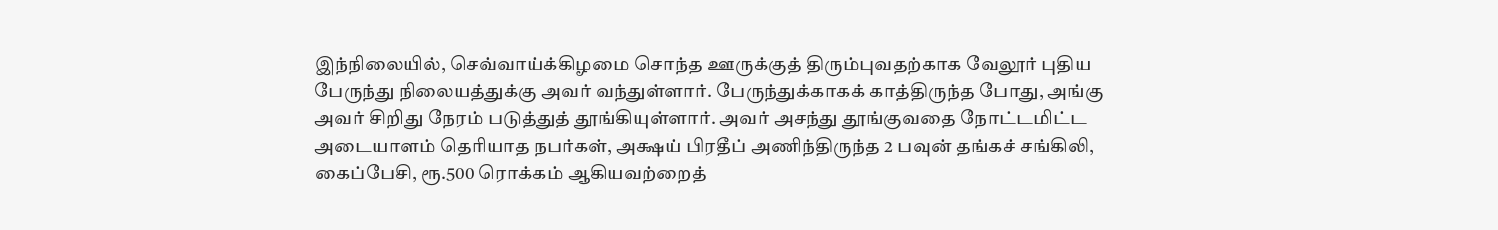இந்நிலையில், செவ்வாய்க்கிழமை சொந்த ஊருக்குத் திரும்புவதற்காக வேலூர் புதிய பேருந்து நிலையத்துக்கு அவர் வந்துள்ளார். பேருந்துக்காகக் காத்திருந்த போது, அங்கு அவர் சிறிது நேரம் படுத்துத் தூங்கியுள்ளார். அவர் அசந்து தூங்குவதை நோட்டமிட்ட அடையாளம் தெரியாத நபர்கள், அக்ஷய் பிரதீப் அணிந்திருந்த 2 பவுன் தங்கச் சங்கிலி, கைப்பேசி, ரூ.500 ரொக்கம் ஆகியவற்றைத்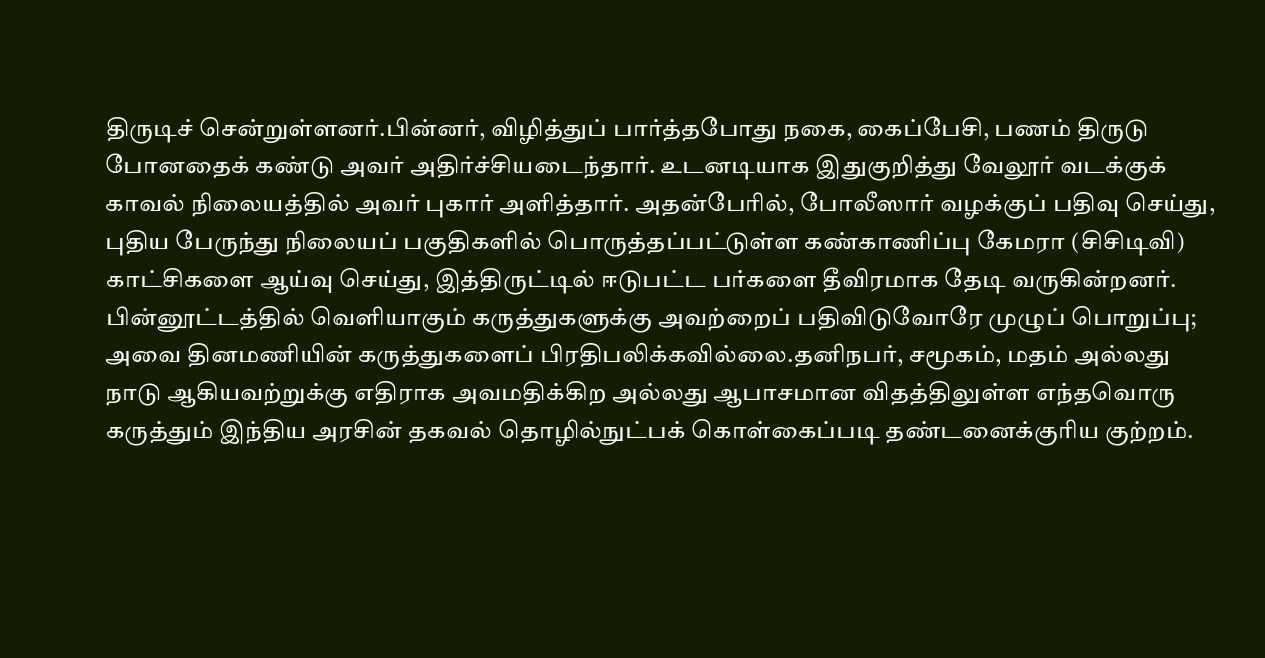திருடிச் சென்றுள்ளனர்.பின்னர், விழித்துப் பார்த்தபோது நகை, கைப்பேசி, பணம் திருடு போனதைக் கண்டு அவர் அதிர்ச்சியடைந்தார். உடனடியாக இதுகுறித்து வேலூர் வடக்குக் காவல் நிலையத்தில் அவர் புகார் அளித்தார். அதன்பேரில், போலீஸார் வழக்குப் பதிவு செய்து, புதிய பேருந்து நிலையப் பகுதிகளில் பொருத்தப்பட்டுள்ள கண்காணிப்பு கேமரா (சிசிடிவி) காட்சிகளை ஆய்வு செய்து, இத்திருட்டில் ஈடுபட்ட பர்களை தீவிரமாக தேடி வருகின்றனர்.
பின்னூட்டத்தில் வெளியாகும் கருத்துகளுக்கு அவற்றைப் பதிவிடுவோரே முழுப் பொறுப்பு; அவை தினமணியின் கருத்துகளைப் பிரதிபலிக்கவில்லை.தனிநபர், சமூகம், மதம் அல்லது நாடு ஆகியவற்றுக்கு எதிராக அவமதிக்கிற அல்லது ஆபாசமான விதத்திலுள்ள எந்தவொரு கருத்தும் இந்திய அரசின் தகவல் தொழில்நுட்பக் கொள்கைப்படி தண்டனைக்குரிய குற்றம்.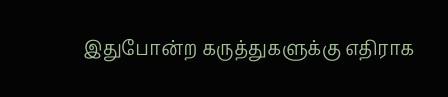இதுபோன்ற கருத்துகளுக்கு எதிராக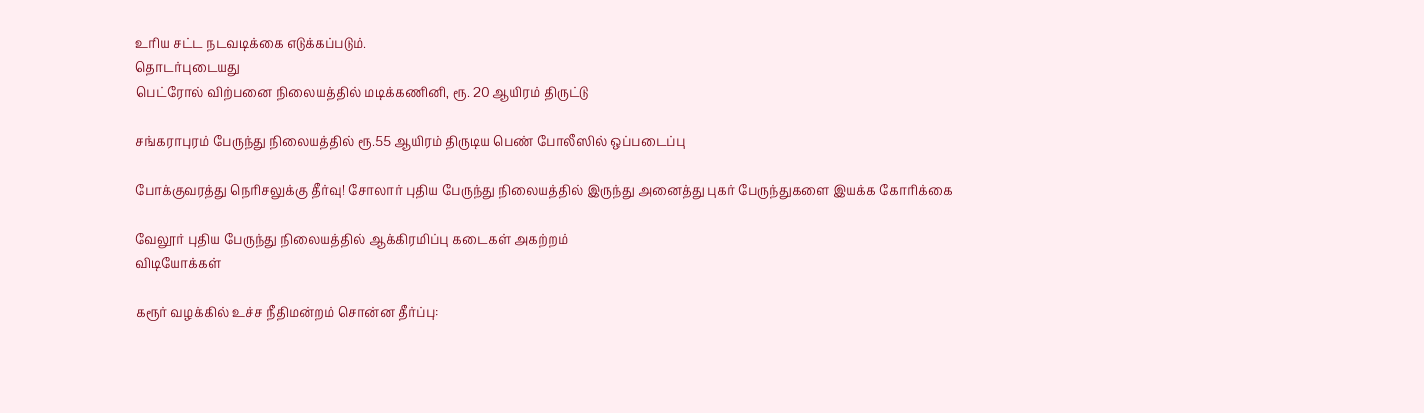உரிய சட்ட நடவடிக்கை எடுக்கப்படும்.
தொடர்புடையது
பெட்ரோல் விற்பனை நிலையத்தில் மடிக்கணினி, ரூ. 20 ஆயிரம் திருட்டு

சங்கராபுரம் பேருந்து நிலையத்தில் ரூ.55 ஆயிரம் திருடிய பெண் போலீஸில் ஒப்படைப்பு

போக்குவரத்து நெரிசலுக்கு தீர்வு! சோலார் புதிய பேருந்து நிலையத்தில் இருந்து அனைத்து புகர் பேருந்துகளை இயக்க கோரிக்கை

வேலூர் புதிய பேருந்து நிலையத்தில் ஆக்கிரமிப்பு கடைகள் அகற்றம்
விடியோக்கள்

கரூர் வழக்கில் உச்ச நீதிமன்றம் சொன்ன தீர்ப்பு: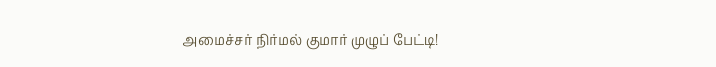அமைச்சர் நிர்மல் குமார் முழுப் பேட்டி!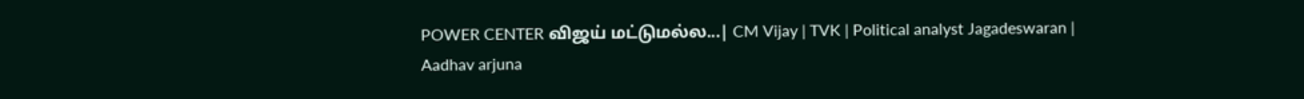POWER CENTER விஜய் மட்டுமல்ல...| CM Vijay | TVK | Political analyst Jagadeswaran | Aadhav arjuna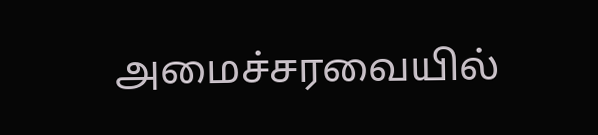அமைச்சரவையில்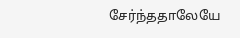சேர்ந்ததாலேயே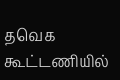தவெக கூட்டணியில்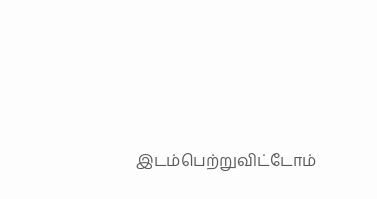இடம்பெற்றுவிட்டோம்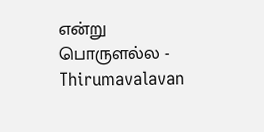என்று பொருளல்ல - Thirumavalavan